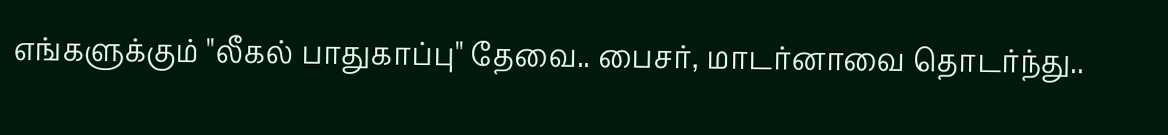எங்களுக்கும் "லீகல் பாதுகாப்பு" தேவை.. பைசர், மாடர்னாவை தொடர்ந்து..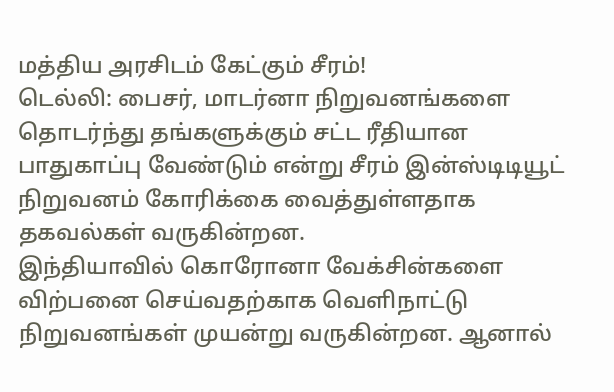மத்திய அரசிடம் கேட்கும் சீரம்!
டெல்லி: பைசர், மாடர்னா நிறுவனங்களை தொடர்ந்து தங்களுக்கும் சட்ட ரீதியான பாதுகாப்பு வேண்டும் என்று சீரம் இன்ஸ்டிடியூட் நிறுவனம் கோரிக்கை வைத்துள்ளதாக தகவல்கள் வருகின்றன.
இந்தியாவில் கொரோனா வேக்சின்களை விற்பனை செய்வதற்காக வெளிநாட்டு நிறுவனங்கள் முயன்று வருகின்றன. ஆனால்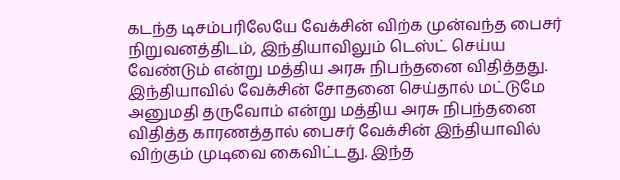கடந்த டிசம்பரிலேயே வேக்சின் விற்க முன்வந்த பைசர் நிறுவனத்திடம், இந்தியாவிலும் டெஸ்ட் செய்ய வேண்டும் என்று மத்திய அரசு நிபந்தனை விதித்தது.
இந்தியாவில் வேக்சின் சோதனை செய்தால் மட்டுமே அனுமதி தருவோம் என்று மத்திய அரசு நிபந்தனை விதித்த காரணத்தால் பைசர் வேக்சின் இந்தியாவில் விற்கும் முடிவை கைவிட்டது. இந்த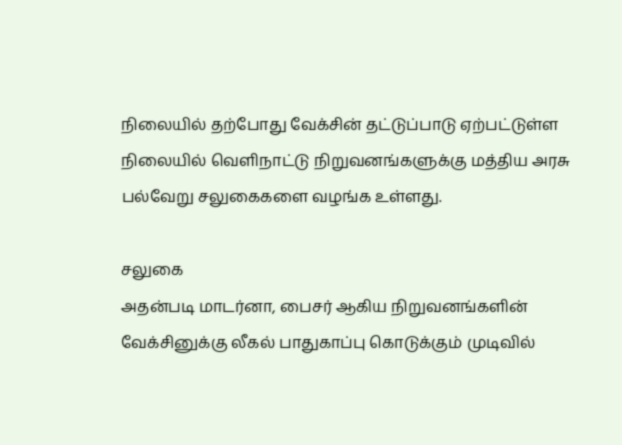நிலையில் தற்போது வேக்சின் தட்டுப்பாடு ஏற்பட்டுள்ள நிலையில் வெளிநாட்டு நிறுவனங்களுக்கு மத்திய அரசு பல்வேறு சலுகைகளை வழங்க உள்ளது.

சலுகை
அதன்படி மாடர்னா, பைசர் ஆகிய நிறுவனங்களின் வேக்சினுக்கு லீகல் பாதுகாப்பு கொடுக்கும் முடிவில்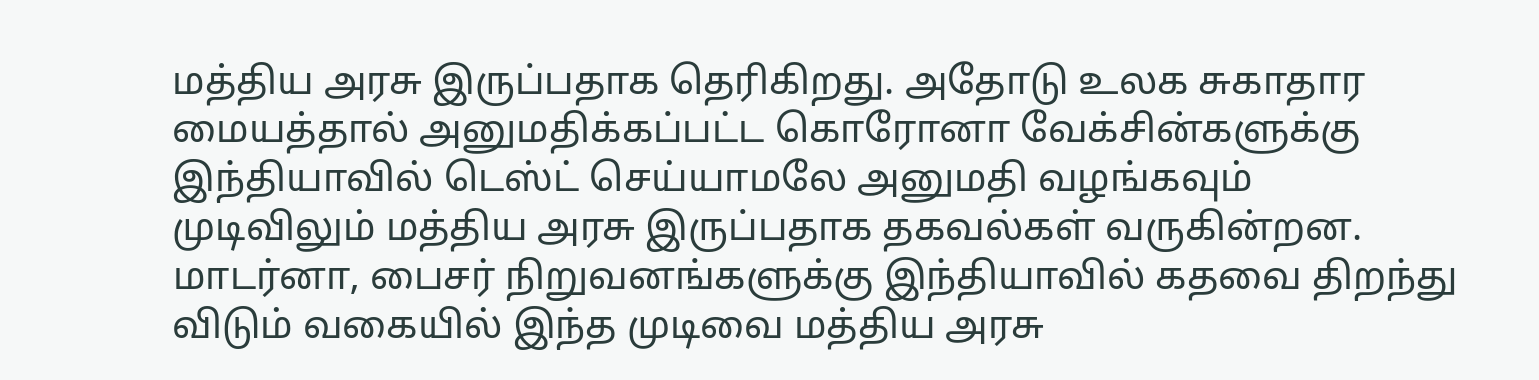மத்திய அரசு இருப்பதாக தெரிகிறது. அதோடு உலக சுகாதார மையத்தால் அனுமதிக்கப்பட்ட கொரோனா வேக்சின்களுக்கு இந்தியாவில் டெஸ்ட் செய்யாமலே அனுமதி வழங்கவும் முடிவிலும் மத்திய அரசு இருப்பதாக தகவல்கள் வருகின்றன. மாடர்னா, பைசர் நிறுவனங்களுக்கு இந்தியாவில் கதவை திறந்து விடும் வகையில் இந்த முடிவை மத்திய அரசு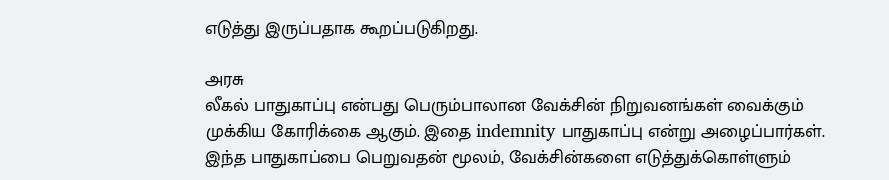எடுத்து இருப்பதாக கூறப்படுகிறது.

அரசு
லீகல் பாதுகாப்பு என்பது பெரும்பாலான வேக்சின் நிறுவனங்கள் வைக்கும் முக்கிய கோரிக்கை ஆகும். இதை indemnity பாதுகாப்பு என்று அழைப்பார்கள். இந்த பாதுகாப்பை பெறுவதன் மூலம், வேக்சின்களை எடுத்துக்கொள்ளும்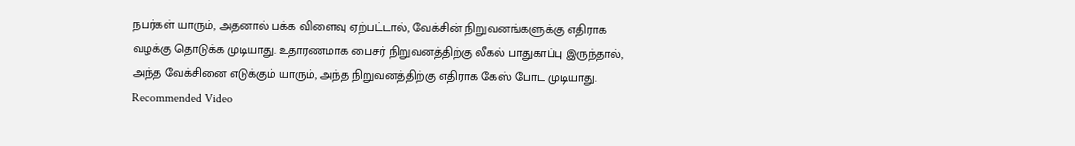நபர்கள் யாரும், அதனால் பக்க விளைவு ஏற்பட்டால், வேக்சின் நிறுவனங்களுக்கு எதிராக வழக்கு தொடுக்க முடியாது. உதாரணமாக பைசர் நிறுவனத்திற்கு லீகல் பாதுகாப்பு இருந்தால், அந்த வேக்சினை எடுக்கும் யாரும், அந்த நிறுவனத்திற்கு எதிராக கேஸ் போட முடியாது.
Recommended Video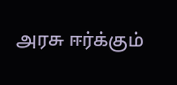அரசு ஈர்க்கும்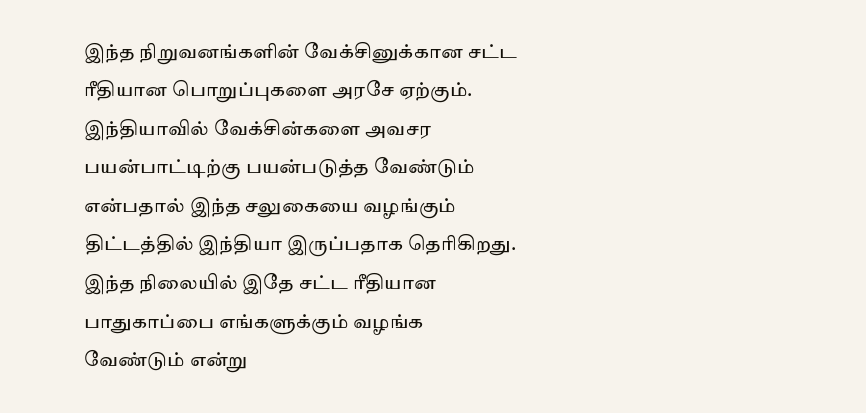இந்த நிறுவனங்களின் வேக்சினுக்கான சட்ட ரீதியான பொறுப்புகளை அரசே ஏற்கும். இந்தியாவில் வேக்சின்களை அவசர பயன்பாட்டிற்கு பயன்படுத்த வேண்டும் என்பதால் இந்த சலுகையை வழங்கும் திட்டத்தில் இந்தியா இருப்பதாக தெரிகிறது. இந்த நிலையில் இதே சட்ட ரீதியான பாதுகாப்பை எங்களுக்கும் வழங்க வேண்டும் என்று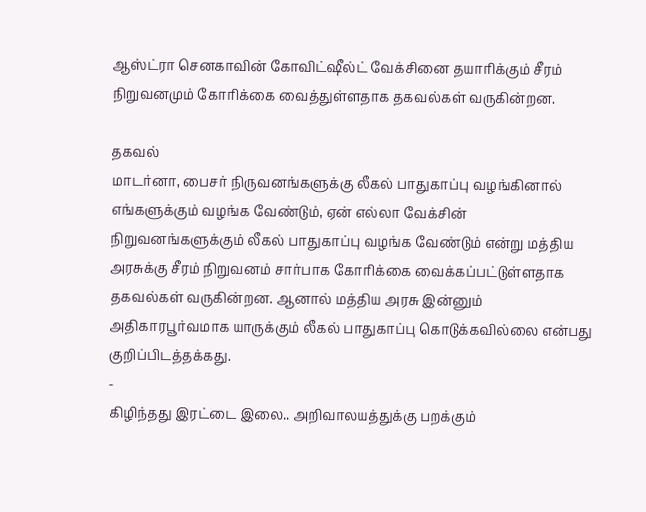ஆஸ்ட்ரா செனகாவின் கோவிட்ஷீல்ட் வேக்சினை தயாரிக்கும் சீரம் நிறுவனமும் கோரிக்கை வைத்துள்ளதாக தகவல்கள் வருகின்றன.

தகவல்
மாடர்னா, பைசர் நிருவனங்களுக்கு லீகல் பாதுகாப்பு வழங்கினால் எங்களுக்கும் வழங்க வேண்டும், ஏன் எல்லா வேக்சின் நிறுவனங்களுக்கும் லீகல் பாதுகாப்பு வழங்க வேண்டும் என்று மத்திய அரசுக்கு சீரம் நிறுவனம் சார்பாக கோரிக்கை வைக்கப்பட்டுள்ளதாக தகவல்கள் வருகின்றன. ஆனால் மத்திய அரசு இன்னும் அதிகாரபூர்வமாக யாருக்கும் லீகல் பாதுகாப்பு கொடுக்கவில்லை என்பது குறிப்பிடத்தக்கது.
-
கிழிந்தது இரட்டை இலை.. அறிவாலயத்துக்கு பறக்கும்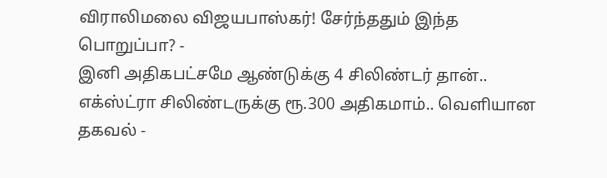விராலிமலை விஜயபாஸ்கர்! சேர்ந்ததும் இந்த பொறுப்பா? -
இனி அதிகபட்சமே ஆண்டுக்கு 4 சிலிண்டர் தான்.. எக்ஸ்ட்ரா சிலிண்டருக்கு ரூ.300 அதிகமாம்.. வெளியான தகவல் -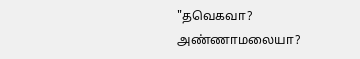"தவெகவா? அண்ணாமலையா?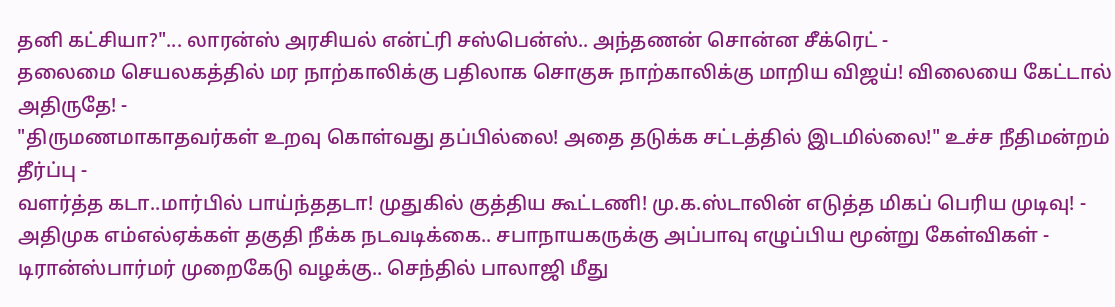தனி கட்சியா?"... லாரன்ஸ் அரசியல் என்ட்ரி சஸ்பென்ஸ்.. அந்தணன் சொன்ன சீக்ரெட் -
தலைமை செயலகத்தில் மர நாற்காலிக்கு பதிலாக சொகுசு நாற்காலிக்கு மாறிய விஜய்! விலையை கேட்டால் அதிருதே! -
"திருமணமாகாதவர்கள் உறவு கொள்வது தப்பில்லை! அதை தடுக்க சட்டத்தில் இடமில்லை!" உச்ச நீதிமன்றம் தீர்ப்பு -
வளர்த்த கடா..மார்பில் பாய்ந்ததடா! முதுகில் குத்திய கூட்டணி! மு.க.ஸ்டாலின் எடுத்த மிகப் பெரிய முடிவு! -
அதிமுக எம்எல்ஏக்கள் தகுதி நீக்க நடவடிக்கை.. சபாநாயகருக்கு அப்பாவு எழுப்பிய மூன்று கேள்விகள் -
டிரான்ஸ்பார்மர் முறைகேடு வழக்கு.. செந்தில் பாலாஜி மீது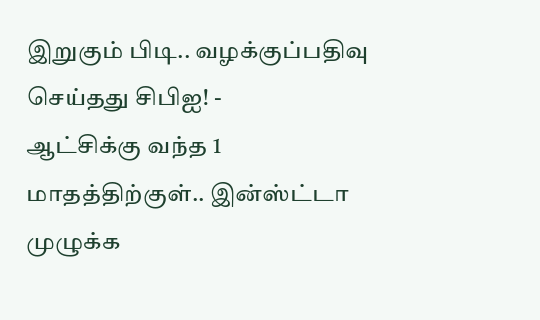இறுகும் பிடி.. வழக்குப்பதிவு செய்தது சிபிஐ! -
ஆட்சிக்கு வந்த 1 மாதத்திற்குள்.. இன்ஸ்ட்டா முழுக்க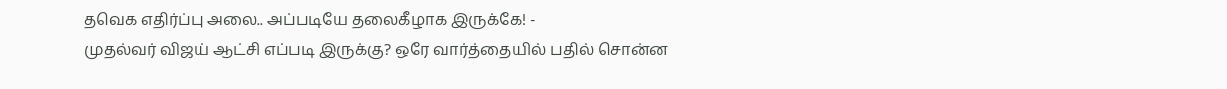தவெக எதிர்ப்பு அலை.. அப்படியே தலைகீழாக இருக்கே! -
முதல்வர் விஜய் ஆட்சி எப்படி இருக்கு? ஒரே வார்த்தையில் பதில் சொன்ன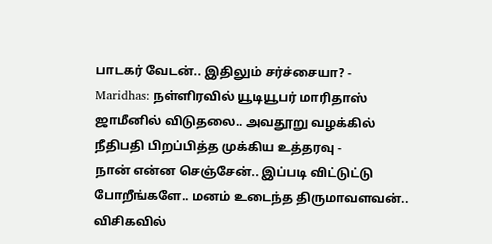பாடகர் வேடன்.. இதிலும் சர்ச்சையா? -
Maridhas: நள்ளிரவில் யூடியூபர் மாரிதாஸ் ஜாமீனில் விடுதலை.. அவதூறு வழக்கில் நீதிபதி பிறப்பித்த முக்கிய உத்தரவு -
நான் என்ன செஞ்சேன்.. இப்படி விட்டுட்டு போறீங்களே.. மனம் உடைந்த திருமாவளவன்.. விசிகவில்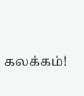கலக்கம்!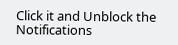Click it and Unblock the Notifications